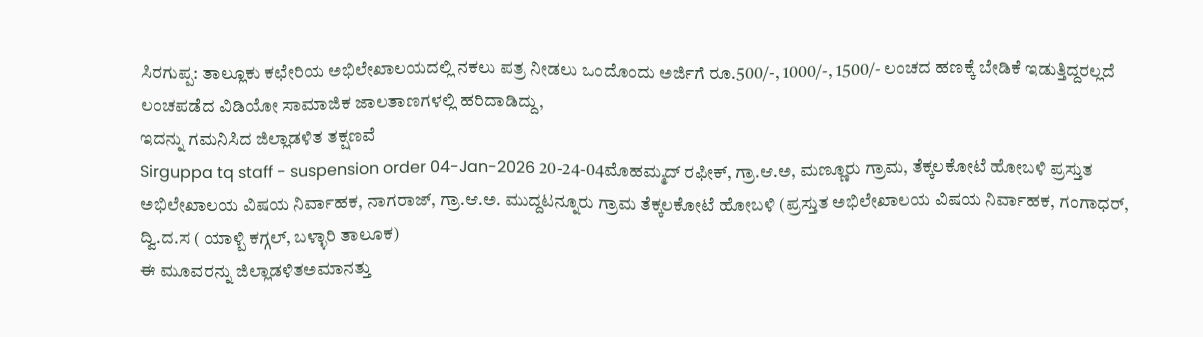ಸಿರಗುಪ್ಪ: ತಾಲ್ಲೂಕು ಕಛೇರಿಯ ಅಭಿಲೇಖಾಲಯದಲ್ಲಿ ನಕಲು ಪತ್ರ ನೀಡಲು ಒಂದೊಂದು ಅರ್ಜಿಗೆ ರೂ.500/-, 1000/-, 1500/- ಲಂಚದ ಹಣಕ್ಕೆ ಬೇಡಿಕೆ ಇಡುತ್ತಿದ್ದರಲ್ಲದೆ ಲಂಚಪಡೆದ ವಿಡಿಯೋ ಸಾಮಾಜಿಕ ಜಾಲತಾಣಗಳಲ್ಲಿ ಹರಿದಾಡಿದ್ದು,
ಇದನ್ನು ಗಮನಿಸಿದ ಜಿಲ್ಲಾಡಳಿತ ತಕ್ಷಣವೆ
Sirguppa tq staff - suspension order 04-Jan-2026 20-24-04ಮೊಹಮ್ಮದ್ ರಫೀಕ್, ಗ್ರಾ.ಆ.ಅ, ಮಣ್ಣೂರು ಗ್ರಾಮ, ತೆಕ್ಕಲಕೋಟೆ ಹೋಬಳಿ ಪ್ರಸ್ತುತ ಅಭಿಲೇಖಾಲಯ ವಿಷಯ ನಿರ್ವಾಹಕ, ನಾಗರಾಜ್, ಗ್ರಾ.ಆ.ಅ. ಮುದ್ದಟನ್ನೂರು ಗ್ರಾಮ ತೆಕ್ಕಲಕೋಟೆ ಹೋಬಳಿ (ಪ್ರಸ್ತುತ ಅಭಿಲೇಖಾಲಯ ವಿಷಯ ನಿರ್ವಾಹಕ, ಗಂಗಾಧರ್, ದ್ವಿ.ದ.ಸ ( ಯಾಳ್ಪಿ ಕಗ್ಗಲ್, ಬಳ್ಳಾರಿ ತಾಲೂಕ)
ಈ ಮೂವರನ್ನು ಜಿಲ್ಲಾಡಳಿತಅಮಾನತ್ತು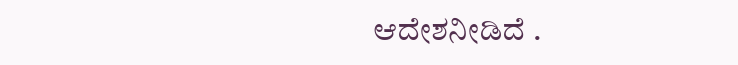ಆದೇಶನೀಡಿದೆ .